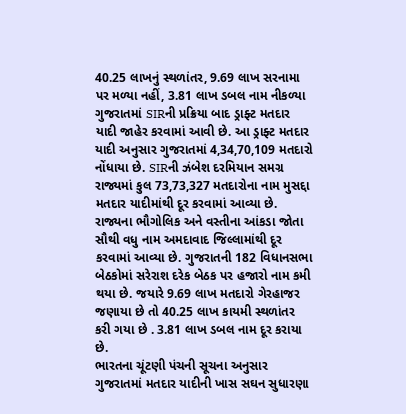40.25 લાખનું સ્થળાંતર, 9.69 લાખ સરનામા પર મળ્યા નહીં, 3.81 લાખ ડબલ નામ નીકળ્યા
ગુજરાતમાં SIRની પ્રક્રિયા બાદ ડ્રાફ્ટ મતદાર યાદી જાહેર કરવામાં આવી છે. આ ડ્રાફ્ટ મતદાર યાદી અનુસાર ગુજરાતમાં 4,34,70,109 મતદારો નોંધાયા છે. SIRની ઝંબેશ દરમિયાન સમગ્ર રાજ્યમાં કુલ 73,73,327 મતદારોના નામ મુસદ્દા મતદાર યાદીમાંથી દૂર કરવામાં આવ્યા છે. રાજ્યના ભૌગોલિક અને વસ્તીના આંકડા જોતા સૌથી વધુ નામ અમદાવાદ જિલ્લામાંથી દૂર કરવામાં આવ્યા છે. ગુજરાતની 182 વિધાનસભા બેઠકોમાં સરેરાશ દરેક બેઠક પર હજારો નામ કમી થયા છે. જયારે 9.69 લાખ મતદારો ગેરહાજર જણાયા છે તો 40.25 લાખ કાયમી સ્થળાંતર કરી ગયા છે . 3.81 લાખ ડબલ નામ દૂર કરાયા છે.
ભારતના ચૂંટણી પંચની સૂચના અનુસાર ગુજરાતમાં મતદાર યાદીની ખાસ સઘન સુધારણા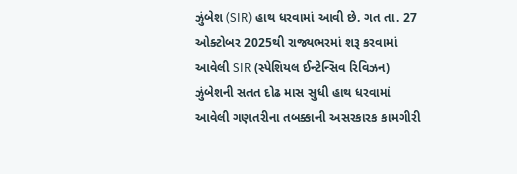ઝુંબેશ (SIR) હાથ ધરવામાં આવી છે. ગત તા. 27 ઓક્ટોબર 2025થી રાજ્યભરમાં શરૂ કરવામાં આવેલી SIR (સ્પેશિયલ ઈન્ટેન્સિવ રિવિઝન) ઝુંબેશની સતત દોઢ માસ સુધી હાથ ધરવામાં આવેલી ગણતરીના તબક્કાની અસરકારક કામગીરી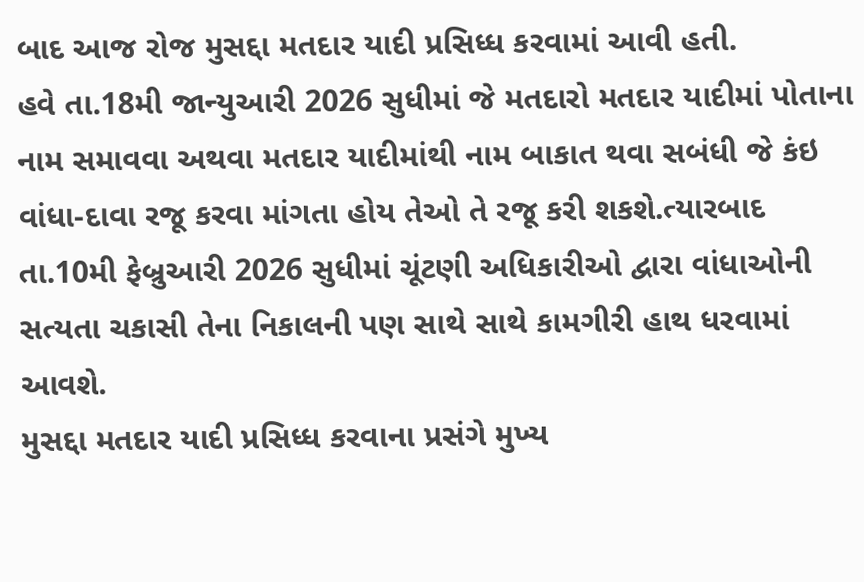બાદ આજ રોજ મુસદ્દા મતદાર યાદી પ્રસિધ્ધ કરવામાં આવી હતી.
હવે તા.18મી જાન્યુઆરી 2026 સુધીમાં જે મતદારો મતદાર યાદીમાં પોતાના નામ સમાવવા અથવા મતદાર યાદીમાંથી નામ બાકાત થવા સબંધી જે કંઇ વાંધા-દાવા રજૂ કરવા માંગતા હોય તેઓ તે રજૂ કરી શકશે.ત્યારબાદ તા.10મી ફેબ્રુઆરી 2026 સુધીમાં ચૂંટણી અધિકારીઓ દ્વારા વાંધાઓની સત્યતા ચકાસી તેના નિકાલની પણ સાથે સાથે કામગીરી હાથ ધરવામાં આવશે.
મુસદ્દા મતદાર યાદી પ્રસિધ્ધ કરવાના પ્રસંગે મુખ્ય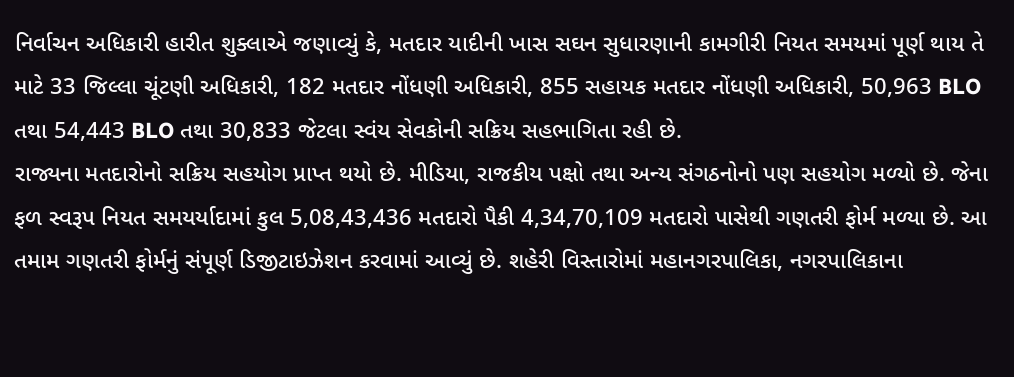નિર્વાચન અધિકારી હારીત શુક્લાએ જણાવ્યું કે, મતદાર યાદીની ખાસ સઘન સુધારણાની કામગીરી નિયત સમયમાં પૂર્ણ થાય તે માટે 33 જિલ્લા ચૂંટણી અધિકારી, 182 મતદાર નોંધણી અધિકારી, 855 સહાયક મતદાર નોંધણી અધિકારી, 50,963 BLO તથા 54,443 BLO તથા 30,833 જેટલા સ્વંય સેવકોની સક્રિય સહભાગિતા રહી છે.
રાજ્યના મતદારોનો સક્રિય સહયોગ પ્રાપ્ત થયો છે. મીડિયા, રાજકીય પક્ષો તથા અન્ય સંગઠનોનો પણ સહયોગ મળ્યો છે. જેના ફળ સ્વરૂપ નિયત સમયર્યાદામાં કુલ 5,08,43,436 મતદારો પૈકી 4,34,70,109 મતદારો પાસેથી ગણતરી ફોર્મ મળ્યા છે. આ તમામ ગણતરી ફોર્મનું સંપૂર્ણ ડિજીટાઇઝેશન કરવામાં આવ્યું છે. શહેરી વિસ્તારોમાં મહાનગરપાલિકા, નગરપાલિકાના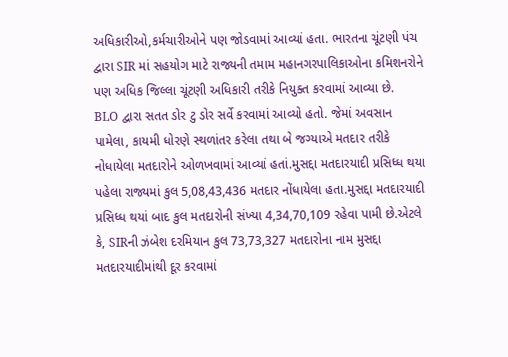અધિકારીઓ,કર્મચારીઓને પણ જોડવામાં આવ્યાં હતા. ભારતના ચૂંટણી પંચ દ્વારા SIR માં સહયોગ માટે રાજ્યની તમામ મહાનગરપાલિકાઓના કમિશનરોને પણ અધિક જિલ્લા ચૂંટણી અધિકારી તરીકે નિયુક્ત કરવામાં આવ્યા છે.
BLO દ્વારા સતત ડોર ટુ ડોર સર્વે કરવામાં આવ્યો હતો. જેમાં અવસાન પામેલા, કાયમી ધોરણે સ્થળાંતર કરેલા તથા બે જગ્યાએ મતદાર તરીકે નોધાયેલા મતદારોને ઓળખવામાં આવ્યાં હતાં.મુસદ્દા મતદારયાદી પ્રસિધ્ધ થયા પહેલા રાજ્યમાં કુલ 5,08,43,436 મતદાર નોંધાયેલા હતા.મુસદ્દા મતદારયાદી પ્રસિધ્ધ થયાં બાદ કુલ મતદારોની સંખ્યા 4,34,70,109 રહેવા પામી છે.એટલે કે, SIRની ઝંબેશ દરમિયાન કુલ 73,73,327 મતદારોના નામ મુસદ્દા મતદારયાદીમાંથી દૂર કરવામાં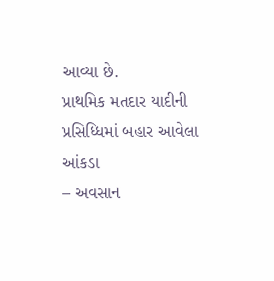આવ્યા છે.
પ્રાથમિક મતદાર યાદીની પ્રસિધ્ધિમાં બહાર આવેલા આંકડા
– અવસાન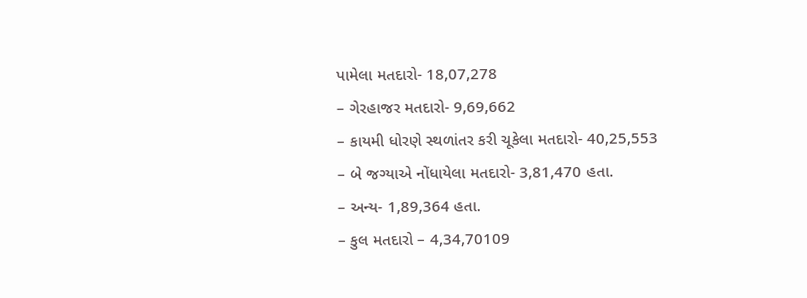પામેલા મતદારો- 18,07,278
– ગેરહાજર મતદારો- 9,69,662
– કાયમી ધોરણે સ્થળાંતર કરી ચૂકેલા મતદારો- 40,25,553
– બે જગ્યાએ નોંધાયેલા મતદારો- 3,81,470 હતા.
– અન્ય- 1,89,364 હતા.
– કુલ મતદારો – 4,34,70109